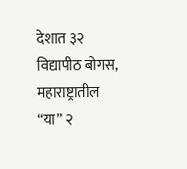देशात ३२ विद्यापीठ बोगस, महाराष्ट्रातील “या” २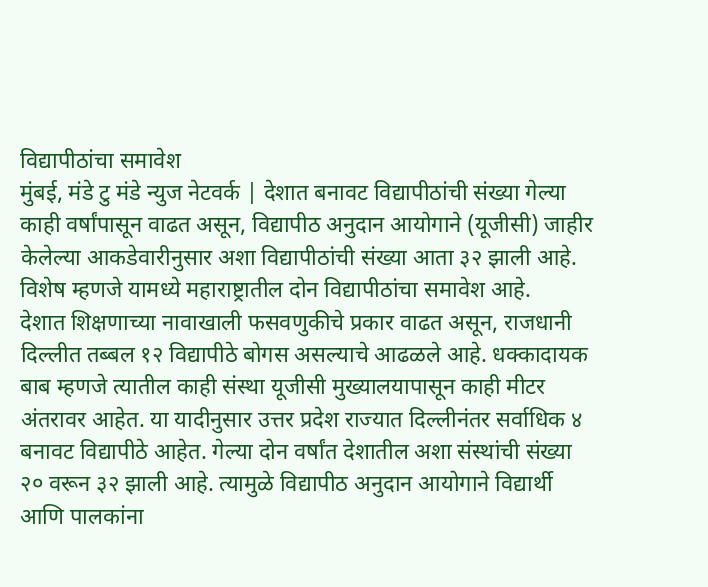विद्यापीठांचा समावेश
मुंबई, मंडे टु मंडे न्युज नेटवर्क | देशात बनावट विद्यापीठांची संख्या गेल्या काही वर्षांपासून वाढत असून, विद्यापीठ अनुदान आयोगाने (यूजीसी) जाहीर केलेल्या आकडेवारीनुसार अशा विद्यापीठांची संख्या आता ३२ झाली आहे. विशेष म्हणजे यामध्ये महाराष्ट्रातील दोन विद्यापीठांचा समावेश आहे.
देशात शिक्षणाच्या नावाखाली फसवणुकीचे प्रकार वाढत असून, राजधानी दिल्लीत तब्बल १२ विद्यापीठे बोगस असल्याचे आढळले आहे. धक्कादायक बाब म्हणजे त्यातील काही संस्था यूजीसी मुख्यालयापासून काही मीटर अंतरावर आहेत. या यादीनुसार उत्तर प्रदेश राज्यात दिल्लीनंतर सर्वाधिक ४ बनावट विद्यापीठे आहेत. गेल्या दोन वर्षांत देशातील अशा संस्थांची संख्या २० वरून ३२ झाली आहे. त्यामुळे विद्यापीठ अनुदान आयोगाने विद्यार्थी आणि पालकांना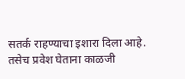सतर्क राहण्याचा इशारा दिला आहे. तसेच प्रवेश घेताना काळजी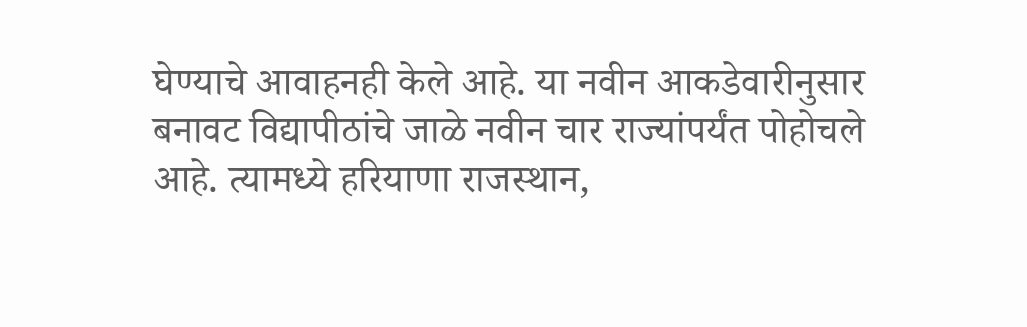घेण्याचे आवाहनही केले आहे. या नवीन आकडेवारीनुसार बनावट विद्यापीठांचे जाळे नवीन चार राज्यांपर्यंत पोहोचले आहे. त्यामध्ये हरियाणा राजस्थान,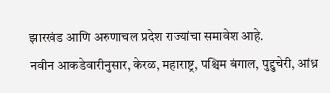झारखंड आणि अरुणाचल प्रदेश राज्यांचा समावेश आहे.
नवीन आकडेवारीनुसार, केरळ, महाराष्ट्र, पश्चिम बंगाल, पुद्दुचेरी, आंध्र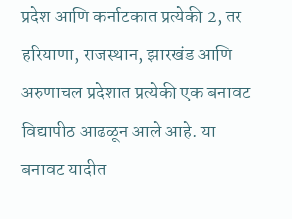प्रदेश आणि कर्नाटकात प्रत्येकी 2, तर हरियाणा, राजस्थान, झारखंड आणि अरुणाचल प्रदेशात प्रत्येकी एक बनावट विद्यापीठ आढळून आले आहे. या बनावट यादीत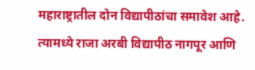महाराष्ट्रातील दोन विद्यापीठांचा समावेश आहे. त्यामध्ये राजा अरबी विद्यापीठ नागपूर आणि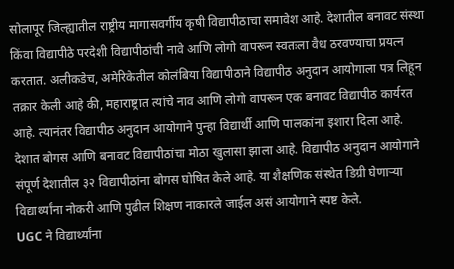सोलापूर जिल्ह्यातील राष्ट्रीय मागासवर्गीय कृषी विद्यापीठाचा समावेश आहे. देशातील बनावट संस्था किंवा विद्यापीठे परदेशी विद्यापीठांची नावे आणि लोगो वापरून स्वतःला वैध ठरवण्याचा प्रयत्न करतात. अलीकडेच, अमेरिकेतील कोलंबिया विद्यापीठाने विद्यापीठ अनुदान आयोगाला पत्र लिहून तक्रार केली आहे की, महाराष्ट्रात त्यांचे नाव आणि लोगो वापरून एक बनावट विद्यापीठ कार्यरत आहे. त्यानंतर विद्यापीठ अनुदान आयोगाने पुन्हा विद्यार्थी आणि पालकांना इशारा दिला आहे.
देशात बोगस आणि बनावट विद्यापीठांचा मोठा खुलासा झाला आहे. विद्यापीठ अनुदान आयोगाने संपूर्ण देशातील ३२ विद्यापीठांना बोगस घोषित केले आहे. या शैक्षणिक संस्थेत डिग्री घेणाऱ्या विद्यार्थ्यांना नोकरी आणि पुढील शिक्षण नाकारले जाईल असं आयोगाने स्पष्ट केले.
UGC ने विद्यार्थ्यांना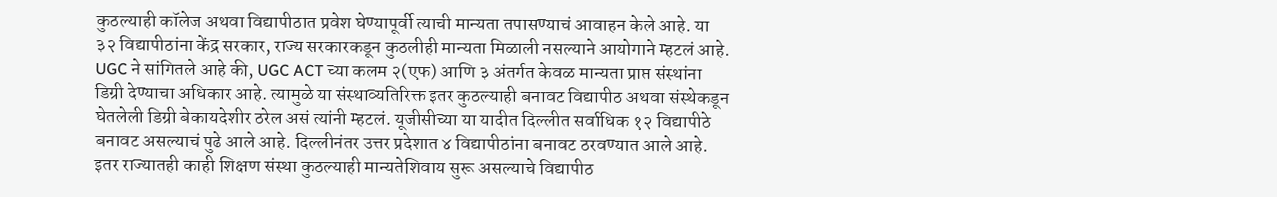कुठल्याही कॉलेज अथवा विद्यापीठात प्रवेश घेण्यापूर्वी त्याची मान्यता तपासण्याचं आवाहन केले आहे. या ३२ विद्यापीठांना केंद्र सरकार, राज्य सरकारकडून कुठलीही मान्यता मिळाली नसल्याने आयोगाने म्हटलं आहे.
UGC ने सांगितले आहे की, UGC ACT च्या कलम २(एफ) आणि ३ अंतर्गत केवळ मान्यता प्राप्त संस्थांना डिग्री देण्याचा अधिकार आहे. त्यामुळे या संस्थाव्यतिरिक्त इतर कुठल्याही बनावट विद्यापीठ अथवा संस्थेकडून घेतलेली डिग्री बेकायदेशीर ठरेल असं त्यांनी म्हटलं. यूजीसीच्या या यादीत दिल्लीत सर्वाधिक १२ विद्यापीठे बनावट असल्याचं पुढे आले आहे. दिल्लीनंतर उत्तर प्रदेशात ४ विद्यापीठांना बनावट ठरवण्यात आले आहे. इतर राज्यातही काही शिक्षण संस्था कुठल्याही मान्यतेशिवाय सुरू असल्याचे विद्यापीठ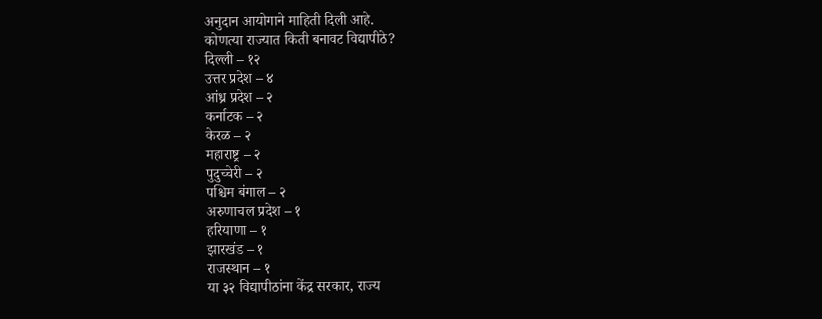अनुदान आयोगाने माहिती दिली आहे.
कोणत्या राज्यात किती बनावट विद्यापीठे?
दिल्ली – १२
उत्तर प्रदेश – ४
आंध्र प्रदेश – २
कर्नाटक – २
केरळ – २
महाराष्ट्र – २
पुदुच्चेरी – २
पश्चिम बंगाल – २
अरुणाचल प्रदेश – १
हरियाणा – १
झारखंड – १
राजस्थान – १
या ३२ विद्यापीठांना केंद्र सरकार, राज्य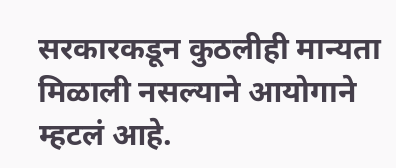सरकारकडून कुठलीही मान्यता मिळाली नसल्याने आयोगाने म्हटलं आहे.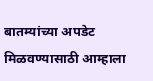बातम्यांच्या अपडेट मिळवण्यासाठी आम्हाला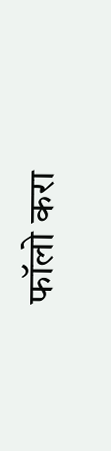फॉलो करा